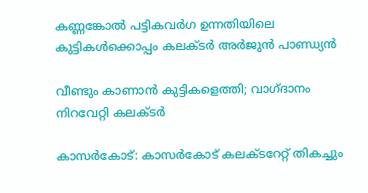കണ്ണങ്കോല്‍ പട്ടികവര്‍ഗ ഉന്നതിയിലെ കുട്ടികള്‍ക്കൊപ്പം കലക്ടര്‍ അര്‍ജുന്‍ പാണ്ഡ്യന്‍

വീണ്ടും കാണാന്‍ കുട്ടികളെത്തി; വാഗ്ദാനം നിറവേറ്റി കലക്ടര്‍

കാസർകോട്: കാസര്‍കോട് കലക്ടറേറ്റ് തികച്ചും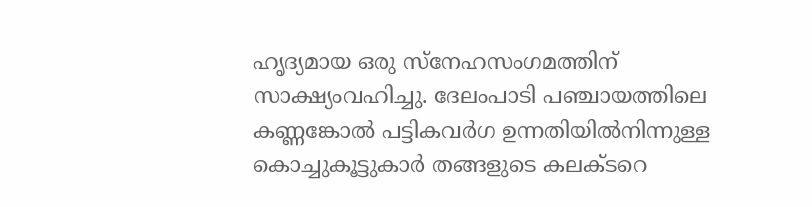ഹൃദ്യമായ ഒരു സ്‌നേഹസംഗമത്തിന് സാക്ഷ്യംവഹിച്ചു. ദേലംപാടി പഞ്ചായത്തിലെ കണ്ണങ്കോല്‍ പട്ടികവര്‍ഗ ഉന്നതിയില്‍നിന്നുള്ള കൊച്ചുകൂട്ടുകാർ തങ്ങളുടെ കലക്ടറെ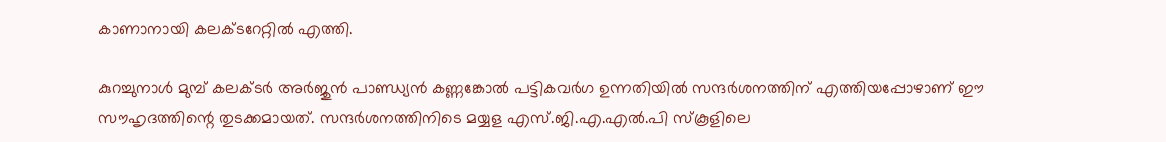കാണാനായി കലക്ടറേറ്റില്‍ എത്തി.

കുറച്ചുനാള്‍ മുമ്പ് കലക്ടര്‍ അര്‍ജുന്‍ പാണ്ഡ്യന്‍ കണ്ണങ്കോല്‍ പട്ടികവര്‍ഗ ഉന്നതിയില്‍ സന്ദര്‍ശനത്തിന് എത്തിയപ്പോഴാണ് ഈ സൗഹൃദത്തിന്റെ തുടക്കമായത്. സന്ദര്‍ശനത്തിനിടെ മയ്യള എസ്.ജി.എ.എല്‍.പി സ്‌കൂളിലെ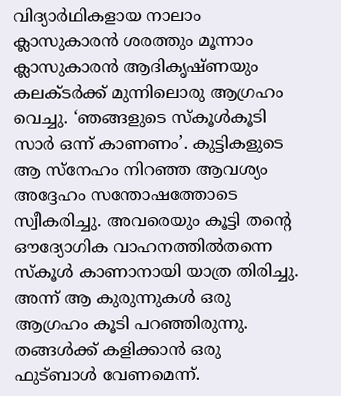വിദ്യാർഥികളായ നാലാം ക്ലാസുകാരന്‍ ശരത്തും മൂന്നാം ക്ലാസുകാരന്‍ ആദികൃഷ്ണയും കലക്ടര്‍ക്ക് മുന്നിലൊരു ആഗ്രഹം വെച്ചു. ‘ഞങ്ങളുടെ സ്‌കൂള്‍കൂടി സാര്‍ ഒന്ന് കാണണം’. കുട്ടികളുടെ ആ സ്‌നേഹം നിറഞ്ഞ ആവശ്യം അദ്ദേഹം സന്തോഷത്തോടെ സ്വീകരിച്ചു. അവരെയും കൂട്ടി തന്റെ ഔദ്യോഗിക വാഹനത്തില്‍തന്നെ സ്‌കൂള്‍ കാണാനായി യാത്ര തിരിച്ചു. അന്ന് ആ കുരുന്നുകള്‍ ഒരു ആഗ്രഹം കൂടി പറഞ്ഞിരുന്നു. തങ്ങള്‍ക്ക് കളിക്കാന്‍ ഒരു ഫുട്‌ബാള്‍ വേണമെന്ന്.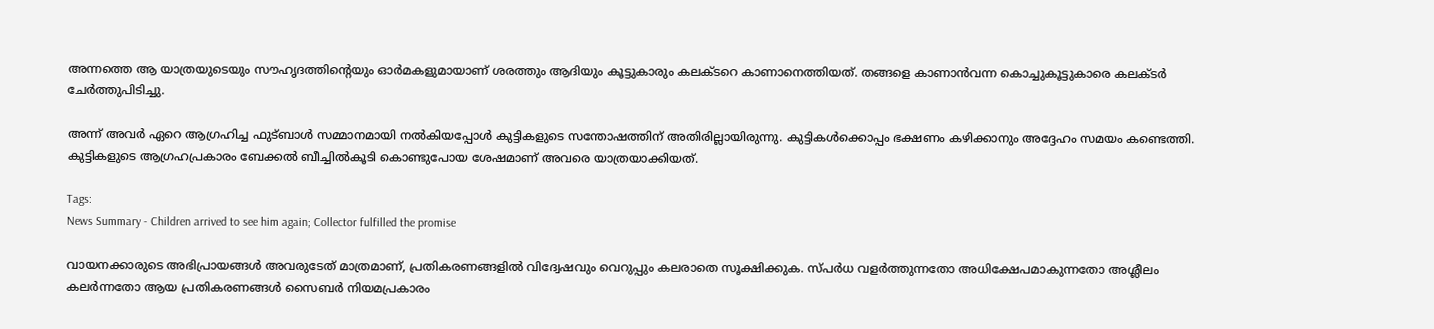അന്നത്തെ ആ യാത്രയുടെയും സൗഹൃദത്തിന്റെയും ഓര്‍മകളുമായാണ് ശരത്തും ആദിയും കൂട്ടുകാരും കലക്ടറെ കാണാനെത്തിയത്. തങ്ങളെ കാണാന്‍വന്ന കൊച്ചുകൂട്ടുകാരെ കലക്ടര്‍ ചേര്‍ത്തുപിടിച്ചു.

അന്ന് അവര്‍ ഏറെ ആഗ്രഹിച്ച ഫുട്‌ബാള്‍ സമ്മാനമായി നല്‍കിയപ്പോള്‍ കുട്ടികളുടെ സന്തോഷത്തിന് അതിരില്ലായിരുന്നു. കുട്ടികള്‍ക്കൊപ്പം ഭക്ഷണം കഴിക്കാനും അദ്ദേഹം സമയം കണ്ടെത്തി. കുട്ടികളുടെ ആഗ്രഹപ്രകാരം ബേക്കല്‍ ബീച്ചില്‍കൂടി കൊണ്ടുപോയ ശേഷമാണ് അവരെ യാത്രയാക്കിയത്.

Tags:
News Summary - Children arrived to see him again; Collector fulfilled the promise

വായനക്കാരുടെ അഭിപ്രായങ്ങള്‍ അവരുടേത് മാത്രമാണ്, പ്രതികരണങ്ങളിൽ വിദ്വേഷവും വെറുപ്പും കലരാതെ സൂക്ഷിക്കുക. സ്പർധ വളർത്തുന്നതോ അധിക്ഷേപമാകുന്നതോ അശ്ലീലം കലർന്നതോ ആയ പ്രതികരണങ്ങൾ സൈബർ നിയമപ്രകാരം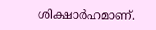ശിക്ഷാർഹമാണ്.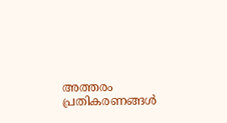അത്തരം പ്രതികരണങ്ങൾ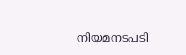നിയമനടപടി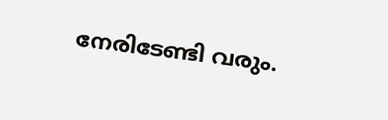നേരിടേണ്ടി വരും.